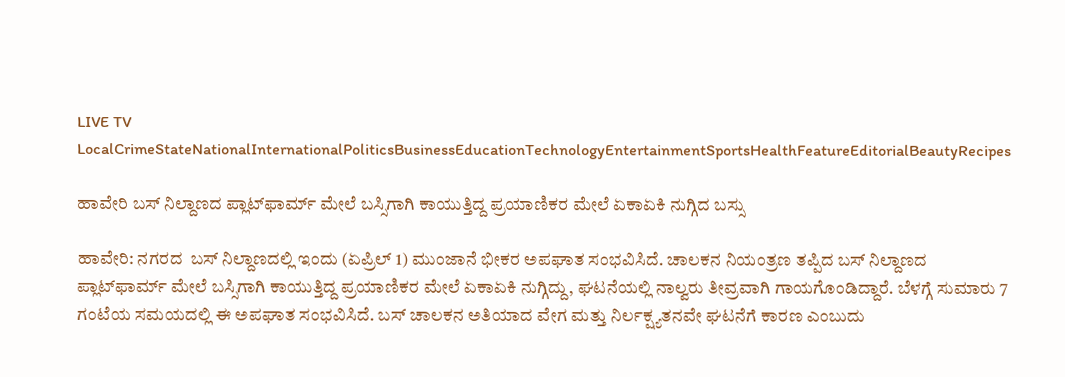LIVE TV LocalCrimeStateNationalInternationalPoliticsBusinessEducationTechnologyEntertainmentSportsHealthFeatureEditorialBeautyRecipes

ಹಾವೇರಿ ಬಸ್ ನಿಲ್ದಾಣದ ಪ್ಲಾಟ್‌ಫಾರ್ಮ್ ಮೇಲೆ ಬಸ್ಸಿಗಾಗಿ ಕಾಯುತ್ತಿದ್ದ ಪ್ರಯಾಣಿಕರ ಮೇಲೆ ಏಕಾಏಕಿ ನುಗ್ಗಿದ ಬಸ್ಸು

ಹಾವೇರಿ: ನಗರದ  ಬಸ್ ನಿಲ್ದಾಣದಲ್ಲಿ ಇಂದು (ಏಪ್ರಿಲ್ 1) ಮುಂಜಾನೆ ಭೀಕರ ಅಪಘಾತ ಸಂಭವಿಸಿದೆ. ಚಾಲಕನ ನಿಯಂತ್ರಣ ತಪ್ಪಿದ ಬಸ್ ನಿಲ್ದಾಣದ ಪ್ಲಾಟ್‌ಫಾರ್ಮ್ ಮೇಲೆ ಬಸ್ಸಿಗಾಗಿ ಕಾಯುತ್ತಿದ್ದ ಪ್ರಯಾಣಿಕರ ಮೇಲೆ ಏಕಾಏಕಿ ನುಗ್ಗಿದ್ದು, ಘಟನೆಯಲ್ಲಿ ನಾಲ್ವರು ತೀವ್ರವಾಗಿ ಗಾಯಗೊಂಡಿದ್ದಾರೆ. ಬೆಳಗ್ಗೆ ಸುಮಾರು 7 ಗಂಟೆಯ ಸಮಯದಲ್ಲಿ ಈ ಅಪಘಾತ ಸಂಭವಿಸಿದೆ. ಬಸ್ ಚಾಲಕನ ಅತಿಯಾದ ವೇಗ ಮತ್ತು ನಿರ್ಲಕ್ಷ್ಯತನವೇ ಘಟನೆಗೆ ಕಾರಣ ಎಂಬುದು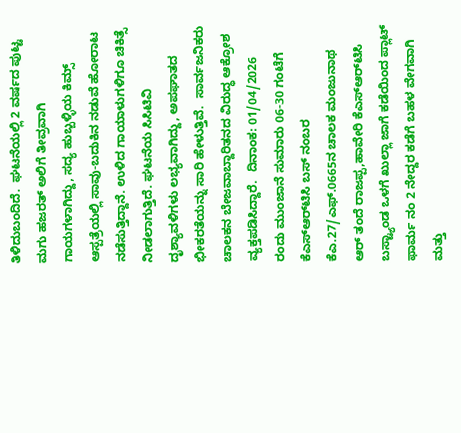ತಿಳಿದುಬಂದಿದೆ.  ಘಟನೆಯಲ್ಲಿ 2 ವರ್ಷದ ಪುಟ್ಟ ಮಗು ಹಜರತ್ ಅಲಿಗೆ ತೀವ್ರವಾಗಿ ಗಾಯಗಳಾಗಿದ್ದು, ಸದ್ಯ ಹುಬ್ಬಳ್ಳಿಯ ಕಿಮ್ಸ್ ಆಸ್ಪತ್ರೆಯಲ್ಲಿ ಸಾವು-ಬದುಕಿನ ನಡುವೆ ಹೋರಾಟ ನಡೆಸುತ್ತಿದ್ದಾನೆ. ಉಳಿದ ಗಾಯಾಳುಗಳಿಗೂ ಚಿಕಿತ್ಸೆ ನೀಡಲಾಗುತ್ತಿದೆ. ಘಟನೆಯ ಸಿಸಿಟಿವಿ ದೃಶ್ಯಾವಳಿಗಳು ಲಭ್ಯವಾಗಿದ್ದು, ಅಪಘಾತದ ಭೀಕರತೆಯನ್ನು ಸಾರಿ ಹೇಳುತ್ತಿವೆ.  ಸಾರ್ವಜನಿಕರು ಚಾಲಕನ ಬೇಜವಾಬ್ದಾರಿತನದ ವಿರುದ್ಧ ಆಕ್ರೋಶ ವ್ಯಕ್ತಪಡಿಸಿದ್ದಾರೆ.  ದಿನಾಂಕ: 01/04/2026 ರಂದು ಮುಂಜಾನೆ ಸುಮಾರು 06-30 ಗಂಟೆಗೆ ಕೆಎಸ್‌ಆರ್‌ಟಿಸಿ ಬಸ್ ನಂಬರ ಕೆಎ.27/ಎಫ್.0665ನ ಚಾಲಕ ಮಂಜುನಾಥ ಆರ್ ತಂದೆ ರಾಜಪ್ಪ,ಹಾವೇರಿ ಕೆಎಸ್‌ಆರ್‌ಟಿಸಿ ಬಸ್ಟ್ಯಾಂಡ ಒಳಗೆ ಖುಲ್ಲಾ ಜಾಗೆ ಕಡೆಯಿಂದ ಪ್ಲಾಟ್ ಫಾರ್ಮ ನಂ 2 ನೇದ್ದರ ಕಡೆಗೆ ಬಹಳ ವೇಗವಾಗಿ ಮತ್ತು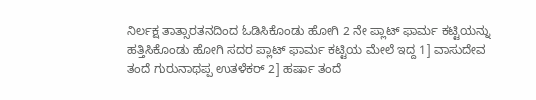ನಿರ್ಲಕ್ಷ ತಾತ್ಸಾರತನದಿಂದ ಓಡಿಸಿಕೊಂಡು ಹೋಗಿ 2 ನೇ ಪ್ಲಾಟ್ ಫಾರ್ಮ ಕಟ್ಟಿಯನ್ನು ಹತ್ತಿಸಿಕೊಂಡು ಹೋಗಿ ಸದರ ಪ್ಲಾಟ್ ಫಾರ್ಮ ಕಟ್ಟಿಯ ಮೇಲೆ ಇದ್ದ 1] ವಾಸುದೇವ ತಂದೆ ಗುರುನಾಥಪ್ಪ ಉತಳೆಕರ್ 2] ಹರ್ಷಾ ತಂದೆ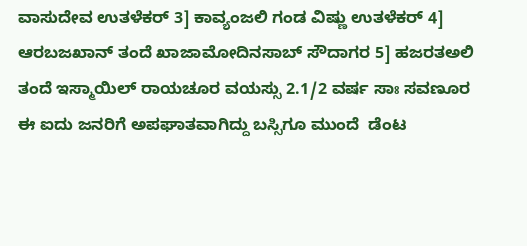ವಾಸುದೇವ ಉತಳೆಕರ್ 3] ಕಾವ್ಯಂಜಲಿ ಗಂಡ ವಿಷ್ಣು ಉತಳೆಕರ್ 4] ಆರಬಜಖಾನ್ ತಂದೆ ಖಾಜಾಮೋದಿನಸಾಬ್ ಸೌದಾಗರ 5] ಹಜರತಅಲಿ ತಂದೆ ಇಸ್ಮಾಯಿಲ್ ರಾಯಚೂರ ವಯಸ್ಸು 2.1/2 ವರ್ಷ ಸಾಃ ಸವಣೂರ ಈ ಐದು ಜನರಿಗೆ ಅಪಘಾತವಾಗಿದ್ದು ಬಸ್ಸಿಗೂ ಮುಂದೆ  ಡೆಂಟ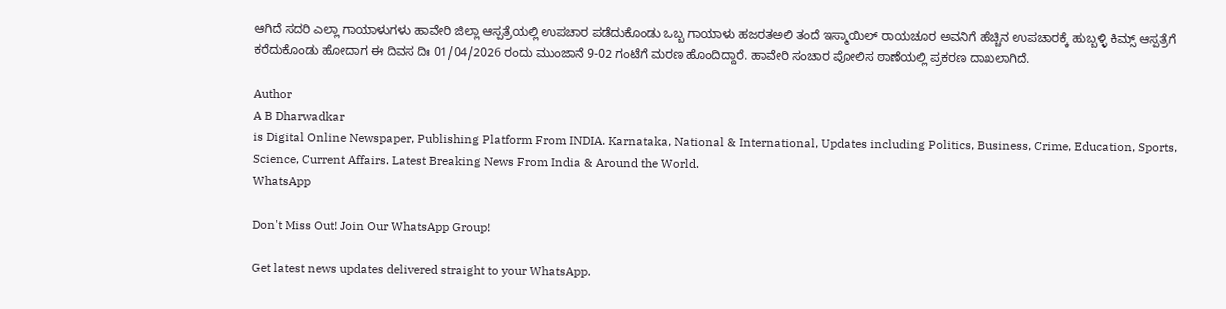ಆಗಿದೆ ಸದರಿ ಎಲ್ಲಾ ಗಾಯಾಳುಗಳು ಹಾವೇರಿ ಜಿಲ್ಲಾ ಆಸ್ಪತ್ರೆಯಲ್ಲಿ ಉಪಚಾರ ಪಡೆದುಕೊಂಡು ಒಬ್ಬ ಗಾಯಾಳು ಹಜರತಅಲಿ ತಂದೆ ಇಸ್ಮಾಯಿಲ್ ರಾಯಚೂರ ಅವನಿಗೆ ಹೆಚ್ಚಿನ ಉಪಚಾರಕ್ಕೆ ಹುಬ್ಬಳ್ಳಿ ಕಿಮ್ಸ್ ಆಸ್ಪತ್ರೆಗೆ ಕರೆದುಕೊಂಡು ಹೋದಾಗ ಈ ದಿವಸ ದಿಃ 01/04/2026 ರಂದು ಮುಂಜಾನೆ 9-02 ಗಂಟೆಗೆ ಮರಣ ಹೊಂದಿದ್ದಾರೆ. ಹಾವೇರಿ ಸಂಚಾರ ಪೋಲಿಸ ಠಾಣೆಯಲ್ಲಿ ಪ್ರಕರಣ ದಾಖಲಾಗಿದೆ.

Author
A B Dharwadkar
is Digital Online Newspaper, Publishing Platform From INDIA. Karnataka, National & International, Updates including Politics, Business, Crime, Education, Sports, Science, Current Affairs. Latest Breaking News From India & Around the World.
WhatsApp

Don't Miss Out! Join Our WhatsApp Group!

Get latest news updates delivered straight to your WhatsApp.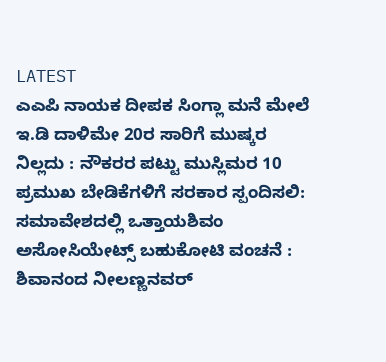LATEST
ಎಎಪಿ ನಾಯಕ ದೀಪಕ ಸಿಂಗ್ಲಾ ಮನೆ ಮೇಲೆ ಇ.ಡಿ ದಾಳಿಮೇ 20ರ ಸಾರಿಗೆ ಮುಷ್ಕರ ನಿಲ್ಲದು : ನೌಕರರ ಪಟ್ಟು ಮುಸ್ಲಿಮರ 10 ಪ್ರಮುಖ ಬೇಡಿಕೆಗಳಿಗೆ ಸರಕಾರ ಸ್ಪಂದಿಸಲಿ: ಸಮಾವೇಶದಲ್ಲಿ ಒತ್ತಾಯಶಿವಂ ಅಸೋಸಿಯೇಟ್ಸ್ ಬಹುಕೋಟಿ ವಂಚನೆ : ಶಿವಾನಂದ ನೀಲಣ್ಣನವರ್‌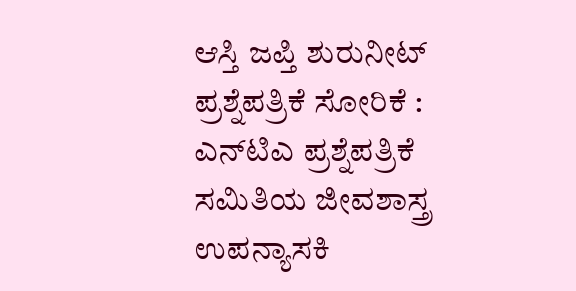ಆಸ್ತಿ ಜಪ್ತಿ ಶುರುನೀಟ್‌ ಪ್ರಶ್ನೆಪತ್ರಿಕೆ ಸೋರಿಕೆ : ಎನ್‌ಟಿಎ ಪ್ರಶ್ನೆಪತ್ರಿಕೆ ಸಮಿತಿಯ ಜೀವಶಾಸ್ತ್ರ ಉಪನ್ಯಾಸಕಿ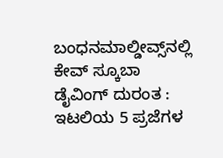ಬಂಧನಮಾಲ್ಡೀವ್ಸ್‌ನಲ್ಲಿ ಕೇವ್‌ ಸ್ಕೂಬಾ ಡೈವಿಂಗ್ ದುರಂತ : ಇಟಲಿಯ 5 ಪ್ರಜೆಗಳ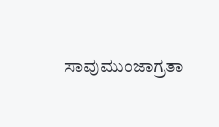ಸಾವುಮುಂಜಾಗ್ರತಾ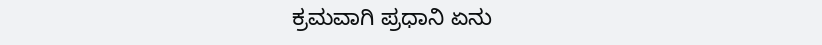ಕ್ರಮವಾಗಿ ಪ್ರಧಾನಿ ಏನು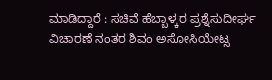ಮಾಡಿದ್ದಾರೆ : ಸಚಿವೆ ಹೆಬ್ಬಾಳ್ಕರ ಪ್ರಶ್ನೆಸುದೀರ್ಘ ವಿಚಾರಣೆ ನಂತರ ಶಿವಂ ಅಸೋಸಿಯೇಟ್ಸ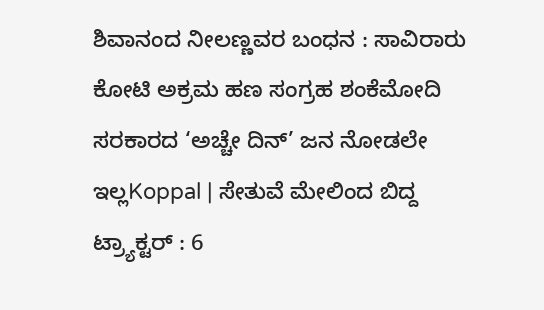ಶಿವಾನಂದ‌ ನೀಲಣ್ಣವರ ಬಂಧನ : ಸಾವಿರಾರು ಕೋಟಿ ಅಕ್ರಮ ಹಣ ಸಂಗ್ರಹ ಶಂಕೆಮೋದಿ ಸರಕಾರದ ‘ಅಚ್ಚೇ ದಿನ್’ ಜನ ನೋಡಲೇ ಇಲ್ಲKoppal | ಸೇತುವೆ ಮೇಲಿಂದ ಬಿದ್ದ ಟ್ರ್ಯಾಕ್ಟರ್ : 6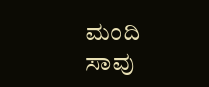ಮಂದಿ ಸಾವು